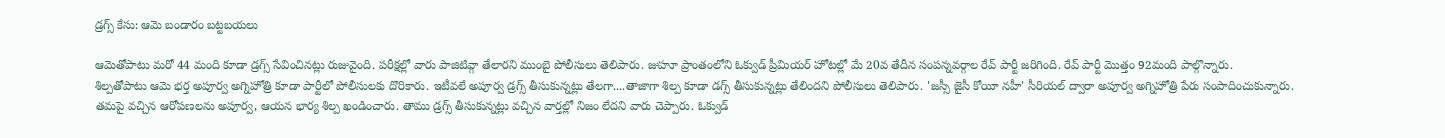డ్రగ్స్ కేసు: ఆమె బండారం బట్టబయలు

ఆమెతోపాటు మరో 44 మంది కూడా డ్రగ్స్ సేవించినట్లు రుజువైంది. పరీక్షల్లో వారు పాజిటివ్గా తేలారని ముంబై పోలీసులు తెలిపారు. జుహూ ప్రాంతంలోని ఓక్వుడ్ ప్రీమియర్ హోటల్లో మే 20వ తేదీన సంపన్నవర్గాల రేవ్ పార్టీ జరిగింది. రేవ్ పార్టీ మొత్తం 92మంది పాల్గొన్నారు.
శిల్పతోపాటు ఆమె భర్త అపూర్వ అగ్నిహోత్రి కూడా పార్టీలో పోలీసులకు దొరికారు. ఇటీవలే అపూర్వ డ్రగ్స్ తీసుకున్నట్లు తేలగా....తాజాగా శిల్ప కూడా డగ్స్ తీసుకున్నట్లు తేలిందని పోలీసులు తెలిపారు. 'జస్సీ జైసీ కోయీ నహీ' సీరియల్ ద్వారా అపూర్వ అగ్నిహోత్రి పేరు సంపాదించుకున్నారు.
తమపై వచ్చిన ఆరోపణలను అపూర్వ, ఆయన భార్య శిల్ప ఖండించారు. తాము డ్రగ్స్ తీసుకున్నట్లు వచ్చిన వార్తల్లో నిజం లేదని వారు చెప్పారు. ఓక్వుడ్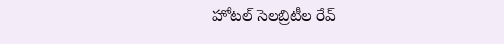హోటల్ సెలబ్రిటీల రేవ్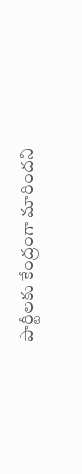పార్టీలకు కేంద్రంగా మారిందని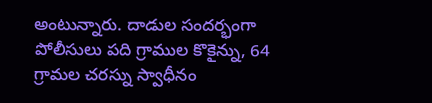అంటున్నారు. దాడుల సందర్భంగా పోలీసులు పది గ్రాముల కొకైన్ను, 64 గ్రామల చరస్ను స్వాధీనం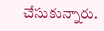చేసుకున్నారు.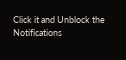Click it and Unblock the Notifications